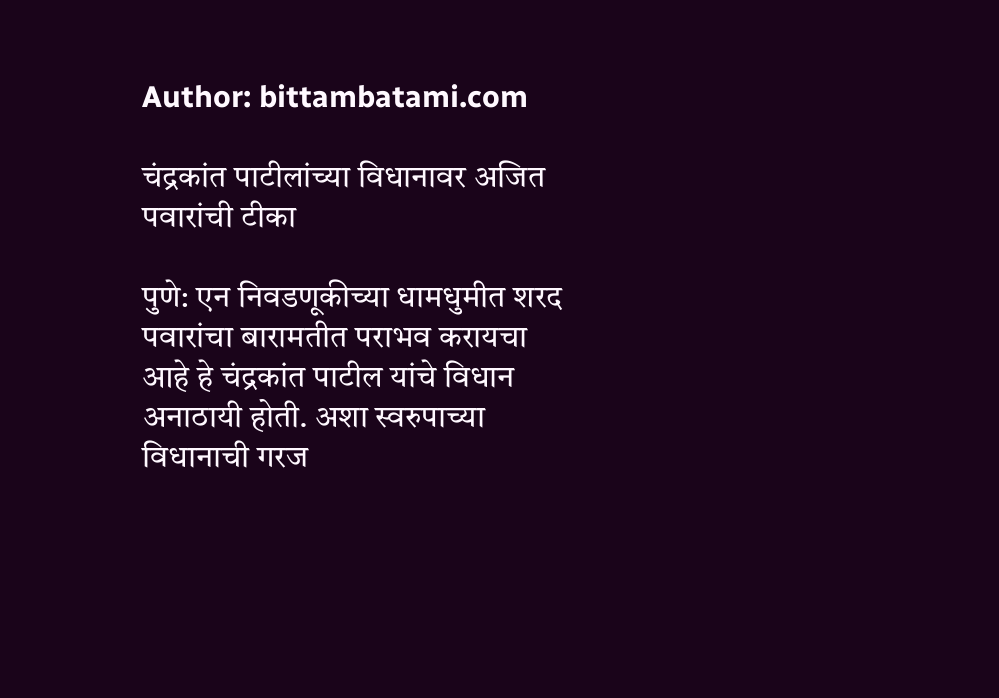Author: bittambatami.com

चंद्रकांत पाटीलांच्या विधानावर अजित पवारांची टीका

पुणे: एन निवडणूकीच्या धामधुमीत शरद पवारांचा बारामतीत पराभव करायचा आहे हे चंद्रकांत पाटील यांचे विधान अनाठायी होती. अशा स्वरुपाच्या विधानाची गरज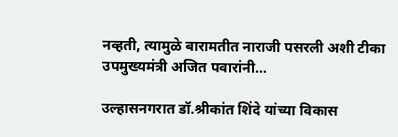नव्हती, त्यामुळे बारामतीत नाराजी पसरली अशी टीका उपमुख्यमंत्री अजित पवारांनी…

उल्हासनगरात डॉ.श्रीकांत शिंदे यांच्या विकास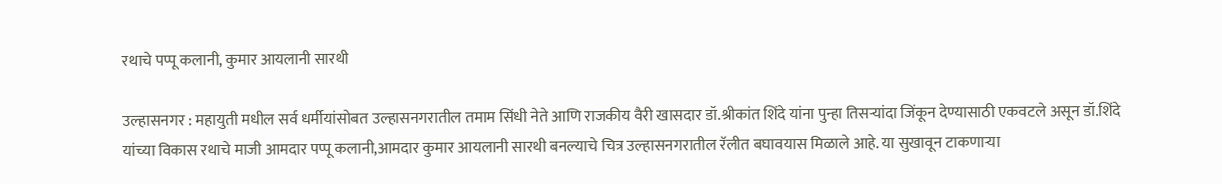रथाचे पप्पू कलानी, कुमार आयलानी सारथी

उल्हासनगर : महायुती मधील सर्व धर्मीयांसोबत उल्हासनगरातील तमाम सिंधी नेते आणि राजकीय वैरी खासदार डॉ.श्रीकांत शिंदे यांना पुन्हा तिसऱ्यांदा जिंकून देण्यासाठी एकवटले असून डॉ.शिंदे यांच्या विकास रथाचे माजी आमदार पप्पू कलानी,आमदार कुमार आयलानी सारथी बनल्याचे चित्र उल्हासनगरातील रॅलीत बघावयास मिळाले आहे. या सुखावून टाकणाऱ्या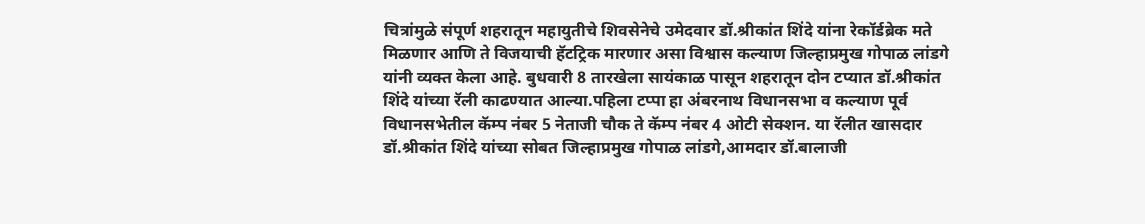चित्रांमुळे संपूर्ण शहरातून महायुतीचे शिवसेनेचे उमेदवार डॉ.श्रीकांत शिंदे यांना रेकॉर्डब्रेक मते मिळणार आणि ते विजयाची हॅटट्रिक मारणार असा विश्वास कल्याण जिल्हाप्रमुख गोपाळ लांडगे यांनी व्यक्त केला आहे. बुधवारी 8 तारखेला सायंकाळ पासून शहरातून दोन टप्यात डॉ.श्रीकांत शिंदे यांच्या रॅली काढण्यात आल्या.पहिला टप्पा हा अंबरनाथ विधानसभा व कल्याण पूर्व विधानसभेतील कॅम्प नंबर 5 नेताजी चौक ते कॅम्प नंबर 4 ओटी सेक्शन. या रॅलीत खासदार डॉ.श्रीकांत शिंदे यांच्या सोबत जिल्हाप्रमुख गोपाळ लांडगे,आमदार डॉ.बालाजी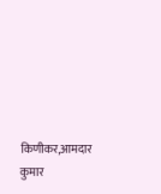किणीकर,आमदार कुमार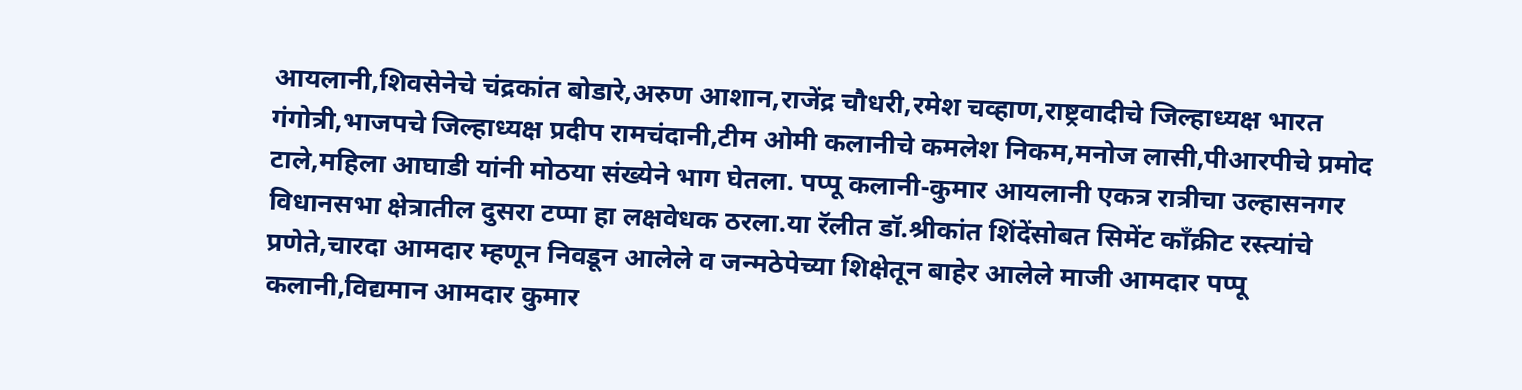आयलानी,शिवसेनेचे चंद्रकांत बोडारे,अरुण आशान,राजेंद्र चौधरी,रमेश चव्हाण,राष्ट्रवादीचे जिल्हाध्यक्ष भारत गंगोत्री,भाजपचे जिल्हाध्यक्ष प्रदीप रामचंदानी,टीम ओमी कलानीचे कमलेश निकम,मनोज लासी,पीआरपीचे प्रमोद टाले,महिला आघाडी यांनी मोठया संख्येने भाग घेतला. पप्पू कलानी-कुमार आयलानी एकत्र रात्रीचा उल्हासनगर विधानसभा क्षेत्रातील दुसरा टप्पा हा लक्षवेधक ठरला.या रॅलीत डॉ.श्रीकांत शिंदेंसोबत सिमेंट काँक्रीट रस्त्यांचे प्रणेते,चारदा आमदार म्हणून निवडून आलेले व जन्मठेपेच्या शिक्षेतून बाहेर आलेले माजी आमदार पप्पू कलानी,विद्यमान आमदार कुमार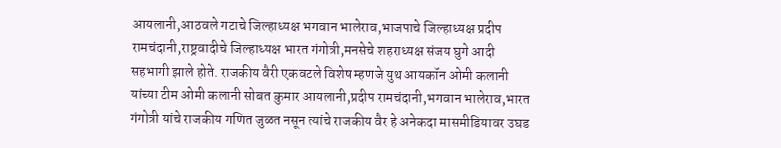आयलानी,आठवले गटाचे जिल्हाध्यक्ष भगवान भालेराव,भाजपाचे जिल्हाध्यक्ष प्रदीप रामचंदानी,राष्ट्रवादीचे जिल्हाध्यक्ष भारत गंगोत्री,मनसेचे शहराध्यक्ष संजय घुगे आदी सहभागी झाले होते. राजकीय वैरी एकवटले विशेष म्हणजे युथ आयकॉन ओमी कलानी यांच्या टीम ओमी कलानी सोबत कुमार आयलानी,प्रदीप रामचंदानी,भगवान भालेराव,भारत गंगोत्री यांचे राजकीय गणित जुळत नसून त्यांचे राजकीय वैर हे अनेकदा मासमीडियावर उघड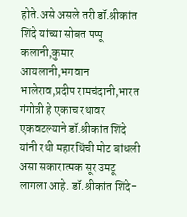होते.असे असले तरी डॉ.श्रीकांत शिंदे यांच्या सोबत पप्पू कलानी,कुमार आयलानी,भगवान भालेराव,प्रदीप रामचंदानी,भारत गंगोत्री हे एकाच रथावर एकवटल्याने डॉ.श्रीकांत शिंदे यांनी रथी महारथिंची मोट बांधली असा सकारात्मक सूर उमटू लागला आहे. डॉ.श्रीकांत शिंदे-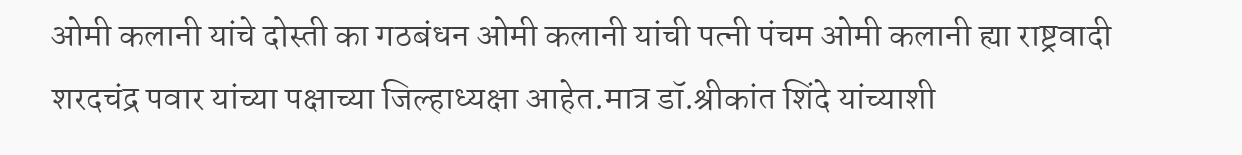ओमी कलानी यांचे दोस्ती का गठबंधन ओमी कलानी यांची पत्नी पंचम ओमी कलानी ह्या राष्ट्रवादी शरदचंद्र पवार यांच्या पक्षाच्या जिल्हाध्यक्षा आहेत.मात्र डॉ.श्रीकांत शिंदे यांच्याशी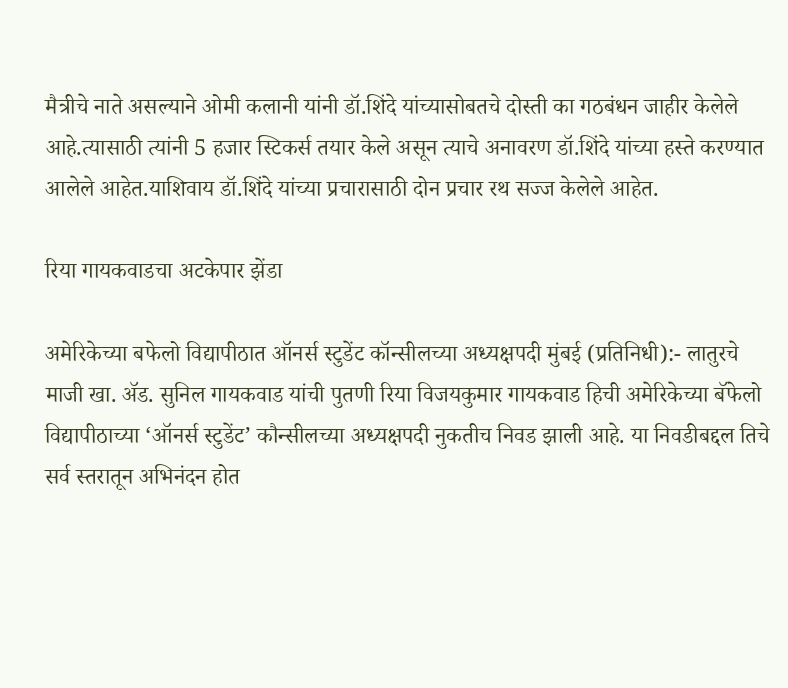मैत्रीचे नाते असल्याने ओमी कलानी यांनी डॉ.शिंदे यांच्यासोबतचे दोस्ती का गठबंधन जाहीर केलेले आहे.त्यासाठी त्यांनी 5 हजार स्टिकर्स तयार केले असून त्याचे अनावरण डॉ.शिंदे यांच्या हस्ते करण्यात आलेले आहेत.याशिवाय डॉ.शिंदे यांच्या प्रचारासाठी दोन प्रचार रथ सज्ज केलेले आहेत.

रिया गायकवाडचा अटकेपार झेंडा

अमेरिकेच्या बफेलो विद्यापीठात ऑनर्स स्टुडेंट कॉन्सीलच्या अध्यक्षपदी मुंबई (प्रतिनिधी):- लातुरचे माजी खा. अ‍ॅड. सुनिल गायकवाड यांची पुतणी रिया विजयकुमार गायकवाड हिची अमेरिकेच्या बॅफेलो विद्यापीठाच्या ‘ऑनर्स स्टुडेंट’ कौन्सीलच्या अध्यक्षपदी नुकतीच निवड झाली आहे. या निवडीबद्दल तिचे सर्व स्तरातून अभिनंदन होत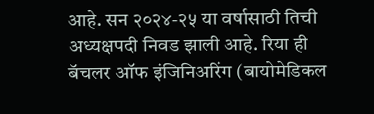आहे. सन २०२४-२५ या वर्षासाठी तिची अध्यक्षपदी निवड झाली आहे. रिया ही बॅचलर ऑफ इंजिनिअरिंग (बायोमेडिकल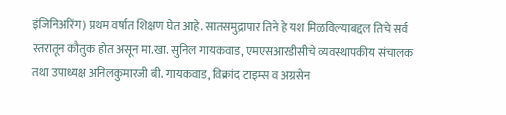इंजिनिअरिंग) प्रथम वर्षात शिक्षण घेत आहे. सातसमुद्रापार तिने हे यश मिळविल्याबद्दल तिचे सर्व स्तरातून कौतुक होत असून मा.खा. सुनिल गायकवाड, एमएसआरडीसीचे व्यवस्थापकीय संचालक तथा उपाध्यक्ष अनिलकुमारजी बी. गायकवाड, विक्रांद टाइम्स व अग्रसेन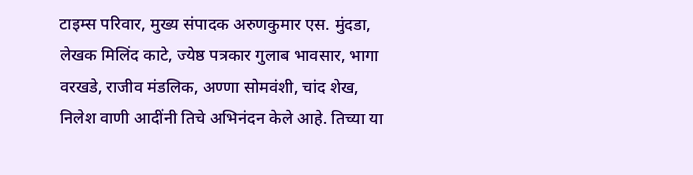टाइम्स परिवार, मुख्य संपादक अरुणकुमार एस. मुंदडा, लेखक मिलिंद काटे, ज्येष्ठ पत्रकार गुलाब भावसार, भागा वरखडे, राजीव मंडलिक, अण्णा सोमवंशी, चांद शेख, निलेश वाणी आदींनी तिचे अभिनंदन केले आहे. तिच्या या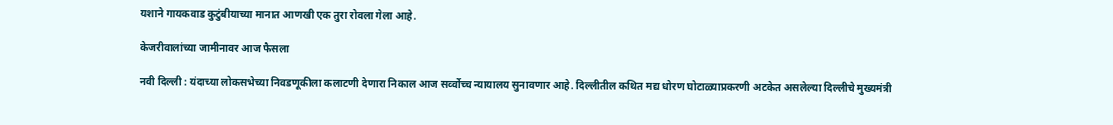यशाने गायकवाड कुटुंबीयाच्या मानात आणखी एक तुरा रोवला गेला आहे.

केजरीवालांच्या जामीनावर आज फैसला

नवी दिल्ली : यंदाच्या लोकसभेच्या निवडणूकीला कलाटणी देणारा निकाल आज सर्व्वोच्च न्यायालय सुनावणार आहे. दिल्लीतील कथित मद्य धोरण घोटाळ्याप्रकरणी अटकेत असलेल्या दिल्लीचे मुख्यमंत्री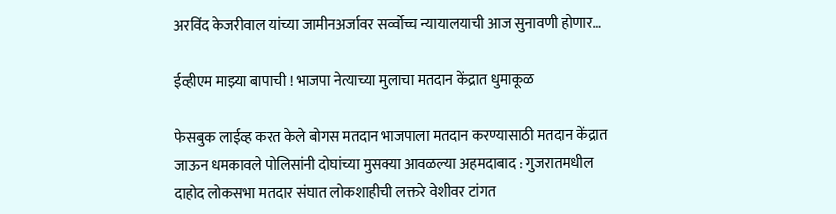अरविंद केजरीवाल यांच्या जामीनअर्जावर सर्व्वोच्च न्यायालयाची आज सुनावणी होणार…

ईव्हीएम माझ्या बापाची ! भाजपा नेत्याच्या मुलाचा मतदान केंद्रात धुमाकूळ

फेसबुक लाईव्ह करत केले बोगस मतदान भाजपाला मतदान करण्यासाठी मतदान केंद्रात जाऊन धमकावले पोलिसांनी दोघांच्या मुसक्या आवळल्या अहमदाबाद : गुजरातमधील दाहोद लोकसभा मतदार संघात लोकशाहीची लक्तरे वेशीवर टांगत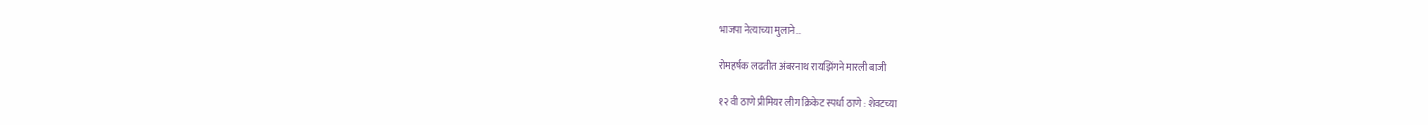भाजपा नेत्याच्या मुलाने…

रोमहर्षक लढतीत अंबरनाथ रायझिंगने मारली बाजी

१२ वी ठाणे प्रीमियर लीग क्रिकेट स्पर्धा ठाणे : शेवटच्या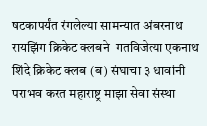षटकापर्यंत रंगलेल्या सामन्यात अंबरनाथ रायझिंग क्रिकेट क्लबने  गतविजेत्या एकनाथ शिंदे क्रिकेट क्लब (ब) संघाचा ३ धावांनी पराभव करत महाराष्ट्र माझा सेवा संस्था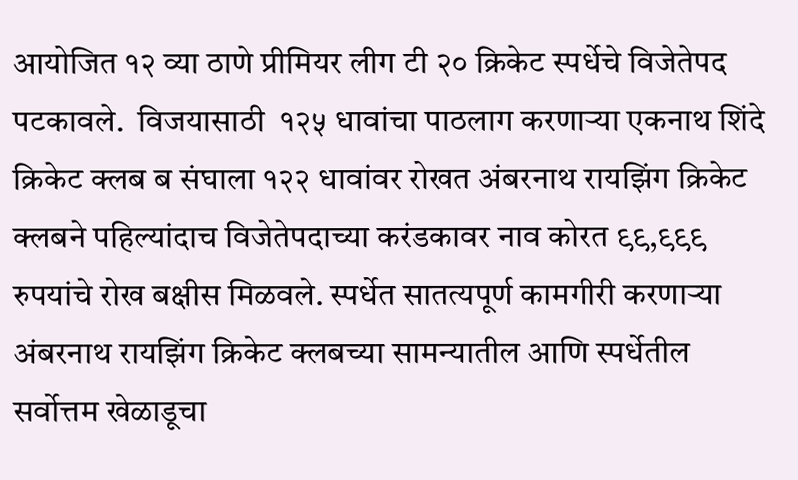आयोजित १२ व्या ठाणे प्रीमियर लीग टी २० क्रिकेट स्पर्धेचे विजेतेपद पटकावले.  विजयासाठी  १२५ धावांचा पाठलाग करणाऱ्या एकनाथ शिंदे क्रिकेट क्लब ब संघाला १२२ धावांवर रोखत अंबरनाथ रायझिंग क्रिकेट क्लबने पहिल्यांदाच विजेतेपदाच्या करंडकावर नाव कोरत ९९,९९९ रुपयांचे रोख बक्षीस मिळवले. स्पर्धेत सातत्यपूर्ण कामगीरी करणाऱ्या अंबरनाथ रायझिंग क्रिकेट क्लबच्या सामन्यातील आणि स्पर्धेतील सर्वोत्तम खेळाडूचा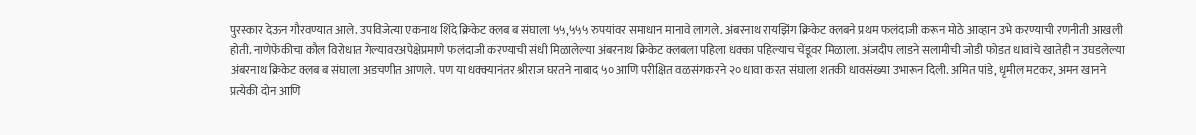पुरस्कार देऊन गौरवण्यात आले. उपविजेत्या एकनाथ शिंदे क्रिकेट क्लब ब संघाला ५५,५५५ रुपयांवर समाधान मानावे लागले. अंबरनाथ रायझिंग क्रिकेट क्लबने प्रथम फलंदाजी करून मोठे आव्हान उभे करण्याची रणनीती आखली होती. नाणेफेकीचा कौल विरोधात गेल्यावरअपेक्षेप्रमाणे फलंदाजी करण्याची संधी मिळालेल्या अंबरनाथ क्रिकेट क्लबला पहिला धक्का पहिल्याच चेंडूवर मिळाला. अंजदीप लाडने सलामीची जोडी फोडत धावांचे खातेही न उघडलेल्या अंबरनाथ क्रिकेट क्लब ब संघाला अडचणीत आणले. पण या धक्क्यानंतर श्रीराज घरतने नाबाद ५० आणि परीक्षित वळसंगकरने २० धावा करत संघाला शतकी धावसंख्या उभारून दिली. अमित पांडे, धृमील मटकर, अमन खानने प्रत्येकी दोन आणि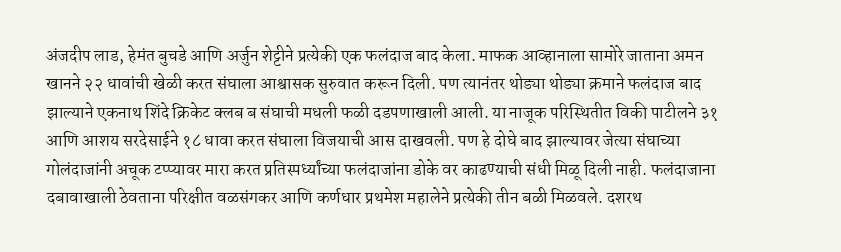अंजदीप लाड, हेमंत बुचडे आणि अर्जुन शेट्टीने प्रत्येकी एक फलंदाज बाद केला. माफक आव्हानाला सामोरे जाताना अमन खानने २२ धावांची खेळी करत संघाला आश्वासक सुरुवात करून दिली. पण त्यानंतर थोड्या थोड्या क्रमाने फलंदाज बाद झाल्याने एकनाथ शिंदे क्रिकेट क्लब ब संघाची मधली फळी दडपणाखाली आली. या नाजूक परिस्थितीत विकी पाटीलने ३१ आणि आशय सरदेसाईने १८ धावा करत संघाला विजयाची आस दाखवली. पण हे दोघे बाद झाल्यावर जेत्या संघाच्या गोलंदाजांनी अचूक टप्प्यावर मारा करत प्रतिस्पर्ध्यांच्या फलंदाजांना डोके वर काढण्याची संधी मिळू दिली नाही. फलंदाजाना दबावाखाली ठेवताना परिक्षीत वळसंगकर आणि कर्णधार प्रथमेश महालेने प्रत्येकी तीन बळी मिळवले. दशरथ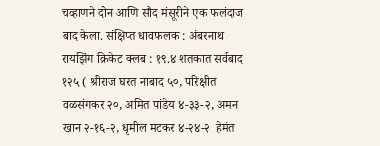चव्हाणने दोन आणि सौद मंसूरीने एक फलंदाज बाद केला. संक्षिप्त धावफलक : अंबरनाथ रायझिंग क्रिकेट क्लब : १९.४ शतकात सर्वबाद १२५ ( श्रीराज घरत नाबाद ५०, परिक्षीत वळसंगकर २०, अमित पांडेय ४-३३-२, अमन खान २-१६-२, धृमील मटकर ४-२४-२  हेमंत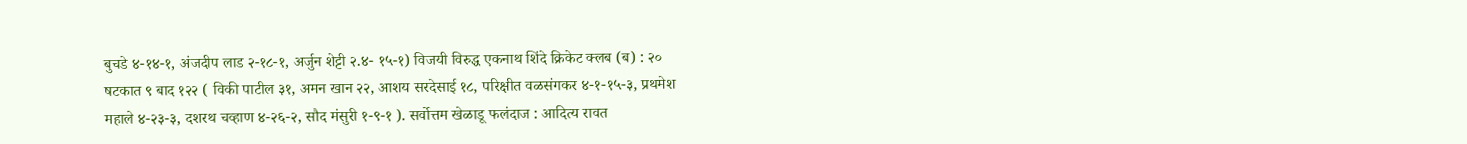बुचडे ४-१४-१, अंजदीप लाड २-१८-१, अर्जुन शेट्टी २.४- १५-१) विजयी विरुद्ध एकनाथ शिंदे क्रिकेट क्लब (ब) : २० षटकात ९ बाद १२२ ( विकी पाटील ३१, अमन खान २२, आशय सरदेसाई १८, परिक्षीत वळसंगकर ४-१-१५-३, प्रथमेश महाले ४-२३-३, दशरथ चव्हाण ४-२६-२, सौद मंसुरी १-९-१ ). सर्वोत्तम खेळाडू फलंदाज : आदित्य रावत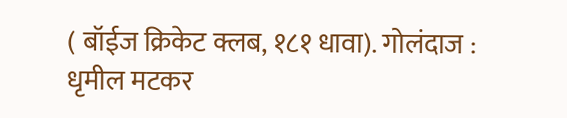( बॉईज क्रिकेट क्लब, १८१ धावा). गोलंदाज : धृमील मटकर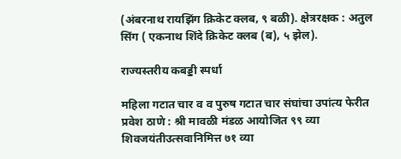(अंबरनाथ रायझिंग क्रिकेट क्लब, ९ बळी). क्षेत्ररक्षक : अतुल सिंग ( एकनाथ शिंदे क्रिकेट क्लब (ब), ५ झेल).

राज्यस्तरीय कबड्डी स्पर्धा

महिला गटात चार व व पुरुष गटात चार संघांचा उपांत्य फेरीत प्रवेश ठाणे : श्री मावळी मंडळ आयोजित ९९ व्या शिवजयंतीउत्सवानिमित्त ७१ व्या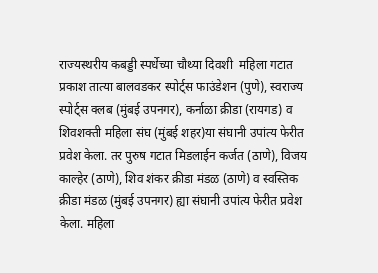राज्यस्थरीय कबड्डी स्पर्धेच्या चौथ्या दिवशी  महिला गटात प्रकाश तात्या बालवडकर स्पोर्ट्स फाउंडेशन (पुणे), स्वराज्य स्पोर्ट्स क्लब (मुंबई उपनगर), कर्नाळा क्रीडा (रायगड) व शिवशक्ती महिला संघ (मुंबई शहर)या संघानी उपांत्य फेरीत प्रवेश केला. तर पुरुष गटात मिडलाईन कर्जत (ठाणे), विजय काल्हेर (ठाणे), शिव शंकर क्रीडा मंडळ (ठाणे) व स्वस्तिक क्रीडा मंडळ (मुंबई उपनगर) ह्या संघानी उपांत्य फेरीत प्रवेश केला. महिला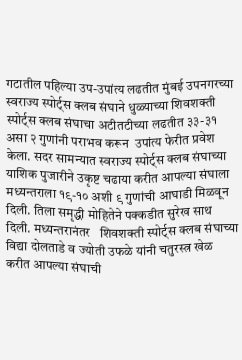गटातील पहिल्या उप-उपांत्य लढतीत मुंबई उपनगरच्या स्वराज्य स्पोर्ट्स क्लब संघाने धुळ्याच्या शिवशक्ती स्पोर्ट्स क्लब संघाचा अटीतटीच्या लढतीत ३३-३१ असा २ गुणांनी पराभव करून  उपांत्य फेरीत प्रवेश केला. सदर सामन्यात स्वराज्य स्पोर्ट्स क्लब संघाच्या याशिक पुजारीने उकृष्ट चढाया करीत आपल्या संघाला मध्यन्तराला १९-१० अशी ९ गुणांची आघाडी मिळवून दिली. तिला समृद्धी मोहितेने पक्कडीत सुरेख साथ दिली. मध्यन्तरानंतर   शिवशक्ती स्पोर्ट्स क्लब संघाच्या विद्या दोलताडे व ज्योती उफळे यांनी चतुरस्त्र खेळ करीत आपल्या संघाची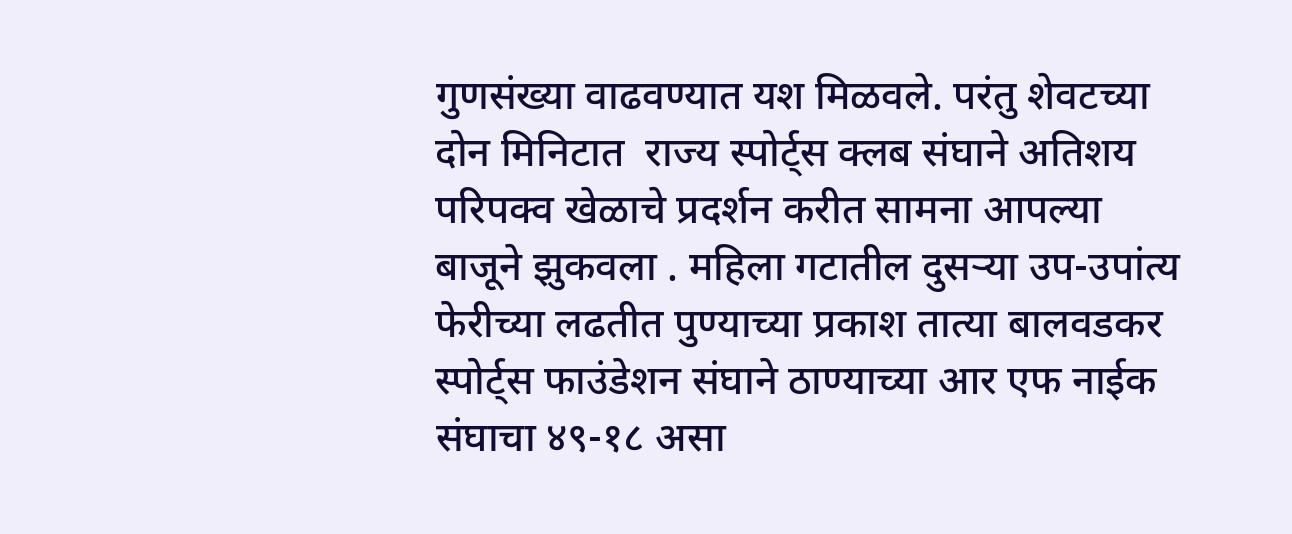गुणसंख्या वाढवण्यात यश मिळवले. परंतु शेवटच्या दोन मिनिटात  राज्य स्पोर्ट्स क्लब संघाने अतिशय परिपक्व खेळाचे प्रदर्शन करीत सामना आपल्या बाजूने झुकवला . महिला गटातील दुसऱ्या उप-उपांत्य फेरीच्या लढतीत पुण्याच्या प्रकाश तात्या बालवडकर स्पोर्ट्स फाउंडेशन संघाने ठाण्याच्या आर एफ नाईक  संघाचा ४९-१८ असा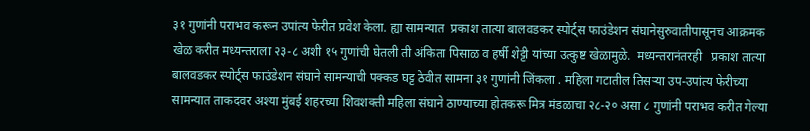३१ गुणांनी पराभव करून उपांत्य फेरीत प्रवेश केला. ह्या सामन्यात  प्रकाश तात्या बालवडकर स्पोर्ट्स फाउंडेशन संघानेसुरुवातीपासूनच आक्रमक खेळ करीत मध्यन्तराला २३-८ अशी १५ गुणांची घेतली ती अंकिता पिसाळ व हर्षी शेट्टी यांच्या उत्कुष्ट खेळामुळे.  मध्यन्तरानंतरही   प्रकाश तात्या बालवडकर स्पोर्ट्स फाउंडेशन संघाने सामन्याची पक्कड घट्ट ठेवीत सामना ३१ गुणांनी जिंकला . महिला गटातील तिसऱ्या उप-उपांत्य फेरीच्या सामन्यात ताकदवर अश्या मुंबई शहरच्या शिवशक्ती महिला संघाने ठाण्याच्या होतकरू मित्र मंडळाचा २८-२० असा ८ गुणांनी पराभव करीत गेल्या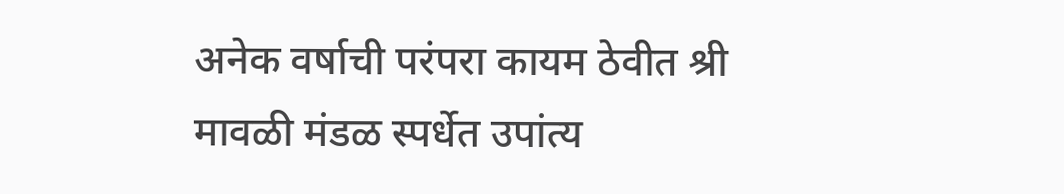अनेक वर्षाची परंपरा कायम ठेवीत श्री मावळी मंडळ स्पर्धेत उपांत्य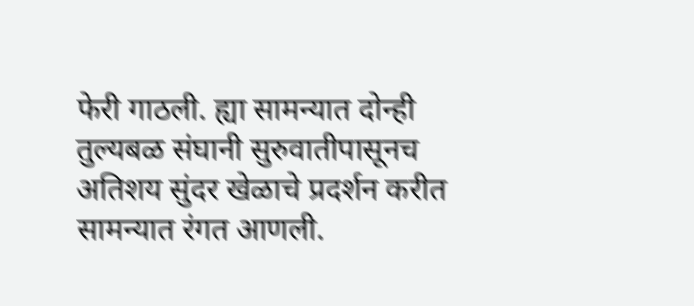फेरी गाठली. ह्या सामन्यात दोन्ही तुल्यबळ संघानी सुरुवातीपासूनच अतिशय सुंदर खेळाचे प्रदर्शन करीत सामन्यात रंगत आणली.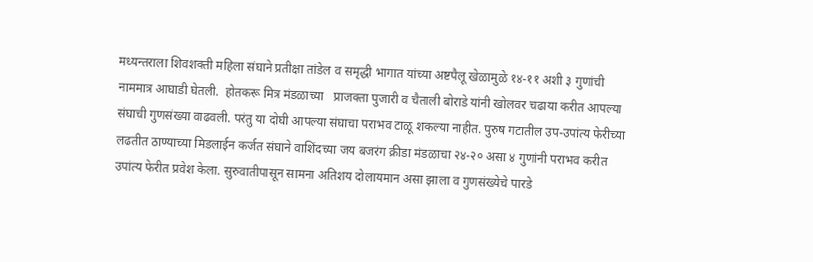मध्यन्तराला शिवशक्ती महिला संघाने प्रतीक्षा तांडेल व समृद्धी भागात यांच्या अष्टपैलू खेळामुळे १४-११ अशी ३ गुणांची नाममात्र आघाडी घेतली.  होतकरू मित्र मंडळाच्या   प्राजक्ता पुजारी व चैताली बोराडे यांनी खोलवर चढाया करीत आपल्या संघाची गुणसंख्या वाढवली. परंतु या दोघी आपल्या संघाचा पराभव टाळू शकल्या नाहीत. पुरुष गटातील उप-उपांत्य फेरीच्या लढतीत ठाण्याच्या मिडलाईन कर्जत संघाने वाशिंदच्या जय बजरंग क्रीडा मंडळाचा २४-२० असा ४ गुणांनी पराभव करीत उपांत्य फेरीत प्रवेश केला. सुरुवातीपासून सामना अतिशय दोलायमान असा झाला व गुणसंख्येचे पारडे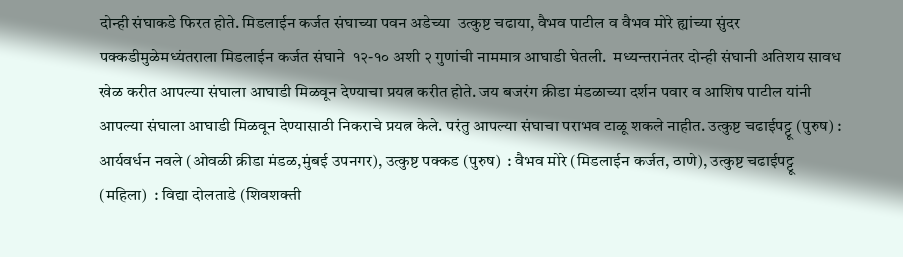दोन्ही संघाकडे फिरत होते. मिडलाईन कर्जत संघाच्या पवन अडेच्या  उत्कुष्ट चढाया, वैभव पाटील व वैभव मोरे ह्यांच्या सुंदर पक्कडीमुळेमध्यंतराला मिडलाईन कर्जत संघाने  १२-१० अशी २ गुणांची नाममात्र आघाडी घेतली.  मध्यन्तरानंतर दोन्ही संघानी अतिशय सावध खेळ करीत आपल्या संघाला आघाडी मिळवून देण्याचा प्रयत्न करीत होते. जय बजरंग क्रीडा मंडळाच्या दर्शन पवार व आशिष पाटील यांनी आपल्या संघाला आघाडी मिळवून देण्यासाठी निकराचे प्रयत्न केले. परंतु आपल्या संघाचा पराभव टाळू शकले नाहीत. उत्कुष्ट चढाईपट्टू (पुरुष) : आर्यवर्धन नवले (ओवळी क्रीडा मंडळ,मुंबई उपनगर), उत्कुष्ट पक्कड (पुरुष)  : वैभव मोरे (मिडलाईन कर्जत, ठाणे), उत्कुष्ट चढाईपट्टू (महिला)  : विद्या दोलताडे (शिवशक्ती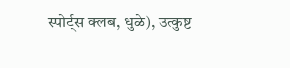स्पोर्ट्स क्लब, धुळे), उत्कुष्ट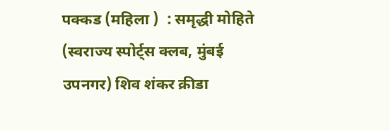पक्कड (महिला )  : समृद्धी मोहिते (स्वराज्य स्पोर्ट्स क्लब, मुंबई उपनगर) शिव शंकर क्रीडा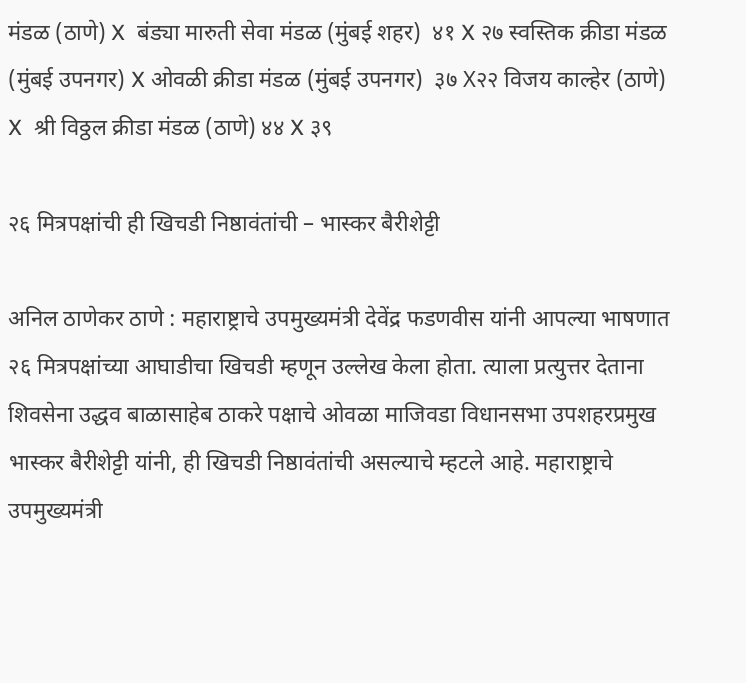मंडळ (ठाणे) X  बंड्या मारुती सेवा मंडळ (मुंबई शहर)  ४१ X २७ स्वस्तिक क्रीडा मंडळ (मुंबई उपनगर) X ओवळी क्रीडा मंडळ (मुंबई उपनगर)  ३७ X२२ विजय काल्हेर (ठाणे)  X  श्री विठ्ठल क्रीडा मंडळ (ठाणे) ४४ X ३९

२६ मित्रपक्षांची ही खिचडी निष्ठावंतांची – भास्कर बैरीशेट्टी

अनिल ठाणेकर ठाणे : महाराष्ट्राचे उपमुख्यमंत्री देवेंद्र फडणवीस यांनी आपल्या भाषणात २६ मित्रपक्षांच्या आघाडीचा खिचडी म्हणून उल्लेख केला होता. त्याला प्रत्युत्तर देताना शिवसेना उद्धव बाळासाहेब ठाकरे पक्षाचे ओवळा माजिवडा विधानसभा उपशहरप्रमुख भास्कर बैरीशेट्टी यांनी, ही खिचडी निष्ठावंतांची असल्याचे म्हटले आहे. महाराष्ट्राचे उपमुख्यमंत्री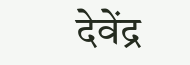देवेंद्र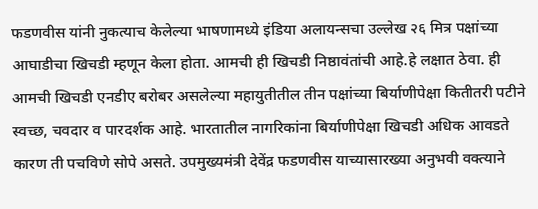फडणवीस यांनी नुकत्याच केलेल्या भाषणामध्ये इंडिया अलायन्सचा उल्लेख २६ मित्र पक्षांच्या आघाडीचा खिचडी म्हणून केला होता. आमची ही खिचडी निष्ठावंतांची आहे.हे लक्षात ठेवा. ही आमची खिचडी एनडीए बरोबर असलेल्या महायुतीतील तीन पक्षांच्या बिर्याणीपेक्षा कितीतरी पटीने स्वच्छ, चवदार व पारदर्शक आहे. भारतातील नागरिकांना बिर्याणीपेक्षा खिचडी अधिक आवडते कारण ती पचविणे सोपे असते. उपमुख्यमंत्री देवेंद्र फडणवीस याच्यासारख्या अनुभवी वक्त्याने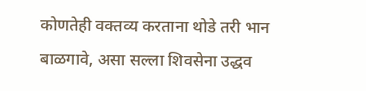कोणतेही वक्तव्य करताना थोडे तरी भान बाळगावे, असा सल्ला शिवसेना उद्धव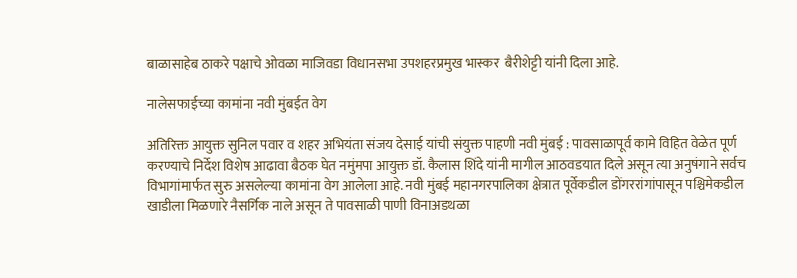बाळासाहेब ठाकरे पक्षाचे ओवळा माजिवडा विधानसभा उपशहरप्रमुख भास्कर  बैरीशेट्टी यांनी दिला आहे.

नालेसफाईच्या कामांना नवी मुंबईत वेग

अतिरिक्त आयुक्त सुनिल पवार व शहर अभियंता संजय देसाई यांची संयुक्त पाहणी नवी मुंबई : पावसाळापूर्व कामे विहित वेळेत पूर्ण करण्याचे निर्देश विशेष आढावा बैठक घेत नमुंमपा आयुक्त डॉ. कैलास शिंदे यांनी मागील आठवडयात दिले असून त्या अनुषंगाने सर्वच विभागांमार्फत सुरु असलेल्या कामांना वेग आलेला आहे. नवी मुंबई महानगरपालिका क्षेत्रात पूर्वेकडील डोंगररांगांपासून पश्चिमेकडील खाडीला मिळणारे नैसर्गिक नाले असून ते पावसाळी पाणी विनाअडथळा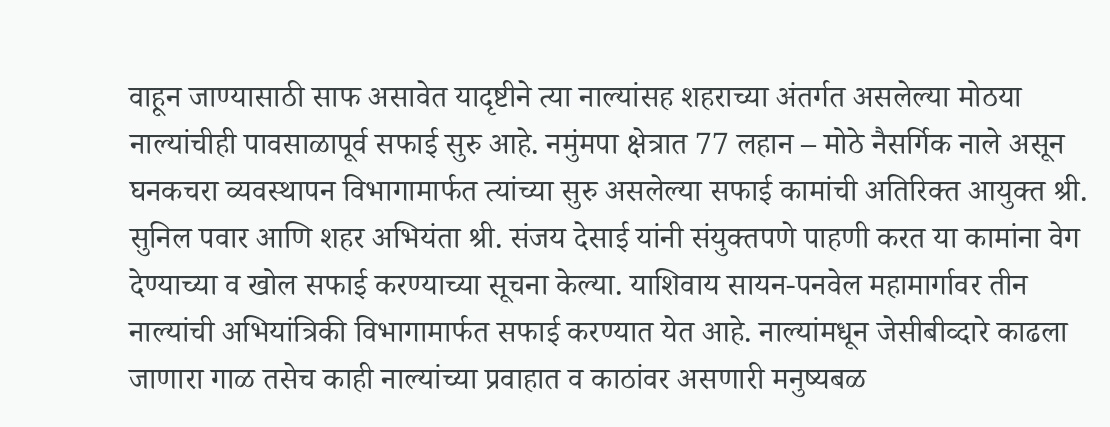वाहून जाण्यासाठी साफ असावेत यादृष्टीने त्या नाल्यांसह शहराच्या अंतर्गत असलेल्या मोठया नाल्यांचीही पावसाळापूर्व सफाई सुरु आहे. नमुंमपा क्षेत्रात 77 लहान – मोठे नैसर्गिक नाले असून घनकचरा व्यवस्थापन विभागामार्फत त्यांच्या सुरु असलेल्या सफाई कामांची अतिरिक्त आयुक्त श्री. सुनिल पवार आणि शहर अभियंता श्री. संजय देसाई यांनी संयुक्तपणे पाहणी करत या कामांना वेग देण्याच्या व खोल सफाई करण्याच्या सूचना केल्या. याशिवाय सायन-पनवेल महामार्गावर तीन नाल्यांची अभियांत्रिकी विभागामार्फत सफाई करण्यात येत आहे. नाल्यांमधून जेसीबीव्दारे काढला जाणारा गाळ तसेच काही नाल्यांच्या प्रवाहात व काठांवर असणारी मनुष्यबळ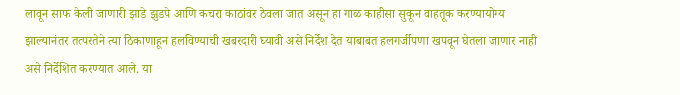लावून साफ केली जाणारी झाडे झुडपे आणि कचरा काठांवर ठेवला जात असून हा गाळ काहीसा सुकून वाहतूक करण्यायोग्य झाल्यानंतर तत्परतेने त्या ठिकाणाहून हलविण्याची खबरदारी घ्यावी असे निर्देश देत याबाबत हलगर्जीपणा खपवून घेतला जाणार नाही असे निर्देशित करण्यात आले. या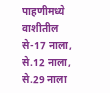पाहणीमध्ये वाशीतील से-17 नाला, से.12 नाला, से.29 नाला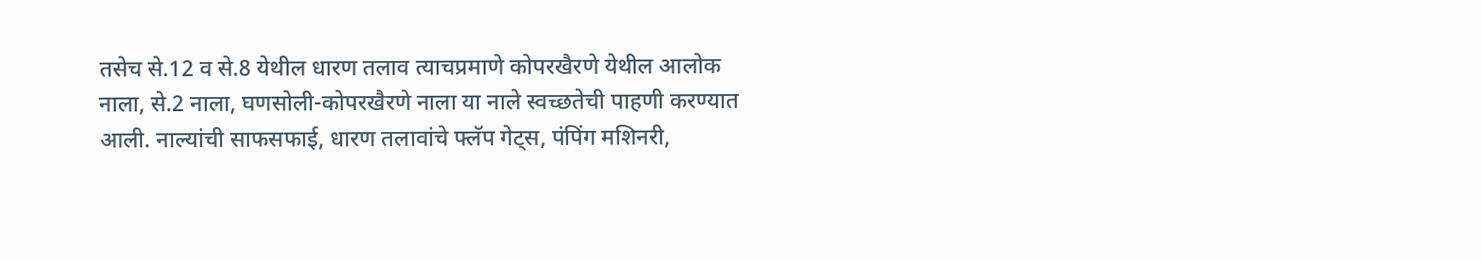तसेच से.12 व से.8 येथील धारण तलाव त्याचप्रमाणे कोपरखैरणे येथील आलोक नाला, से.2 नाला, घणसोली-कोपरखैरणे नाला या नाले स्वच्छतेची पाहणी करण्यात आली. नाल्यांची साफसफाई, धारण तलावांचे फ्लॅप गेट्स, पंपिंग मशिनरी,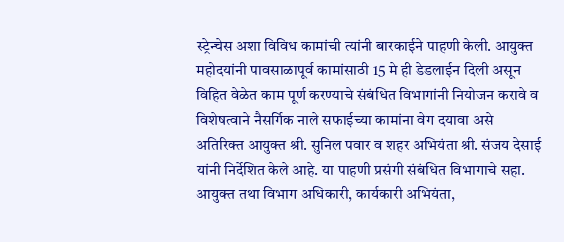स्ट्रेन्चेस अशा विविध कामांची त्यांनी बारकाईने पाहणी केली. आयुक्त महोदयांनी पावसाळापूर्व कामांसाठी 15 मे ही डेडलाईन दिली असून विहित वेळेत काम पूर्ण करण्याचे संबंधित विभागांनी नियोजन करावे व विशेषत्वाने नैसर्गिक नाले सफाईच्या कामांना वेग दयावा असे अतिरिक्त आयुक्त श्री. सुनिल पवार व शहर अभियंता श्री. संजय देसाई यांनी निर्देशित केले आहे. या पाहणी प्रसंगी संबंधित विभागाचे सहा. आयुक्त तथा विभाग अधिकारी, कार्यकारी अभियंता,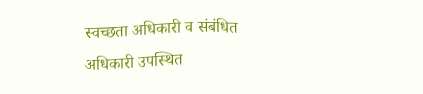स्वच्छता अधिकारी व संबंधित अधिकारी उपस्थित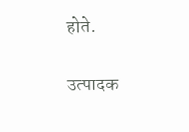होते.

उत्पादक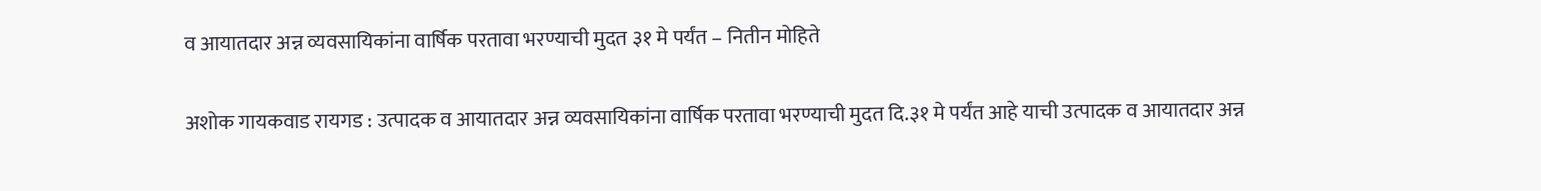व आयातदार अन्न व्यवसायिकांना वार्षिक परतावा भरण्याची मुदत ३१ मे पर्यंत – नितीन मोहिते

अशोक गायकवाड रायगड : उत्पादक व आयातदार अन्न व्यवसायिकांना वार्षिक परतावा भरण्याची मुदत दि.३१ मे पर्यंत आहे याची उत्पादक व आयातदार अन्न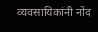व्यवसायिकांनी नोंद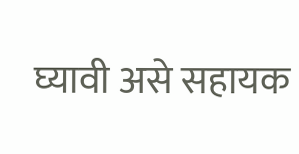घ्यावी असे सहायक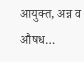आयुक्त, अन्न व औषध…